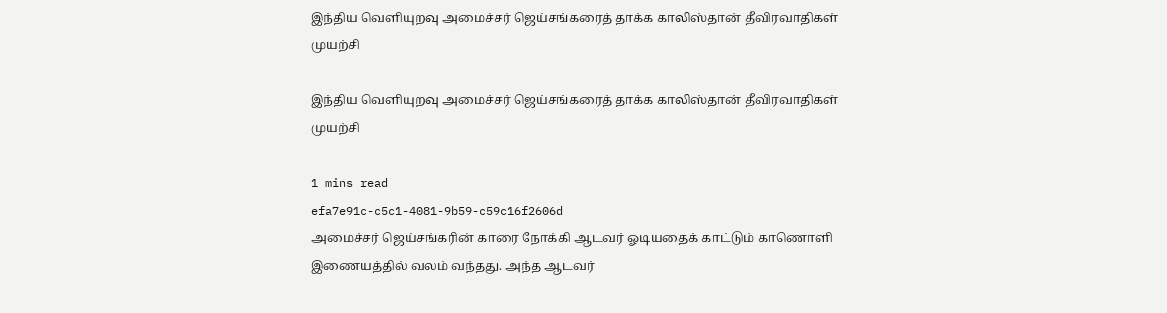இந்திய வெளியுறவு அமைச்சர் ஜெய்சங்கரைத் தாக்க காலிஸ்தான் தீவிரவாதிகள் முயற்சி

இந்திய வெளியுறவு அமைச்சர் ஜெய்சங்கரைத் தாக்க காலிஸ்தான் தீவிரவாதிகள் முயற்சி

1 mins read
efa7e91c-c5c1-4081-9b59-c59c16f2606d
அமைச்சர் ஜெய்சங்கரின் காரை நோக்கி ஆடவர் ஓடியதைக் காட்டும் காணொளி இணையத்தில் வலம் வந்தது. அந்த ஆடவர்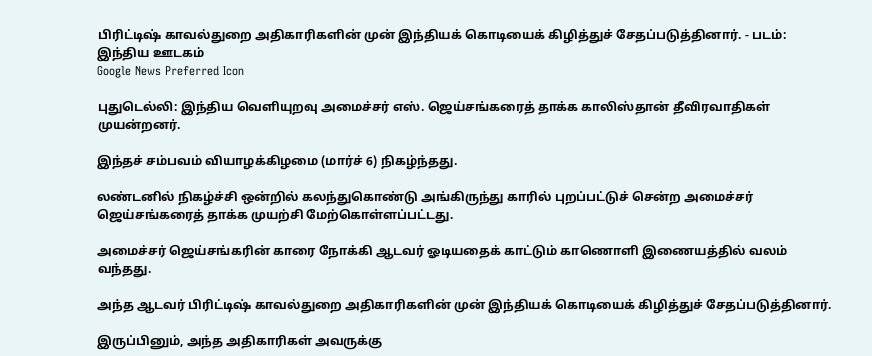பிரிட்டிஷ் காவல்துறை அதிகாரிகளின் முன் இந்தியக் கொடியைக் கிழித்துச் சேதப்படுத்தினார். - படம்: இந்திய ஊடகம்
Google News Preferred Icon

புதுடெல்லி: இந்திய வெளியுறவு அமைச்சர் எஸ். ஜெய்சங்கரைத் தாக்க காலிஸ்தான் தீவிரவாதிகள் முயன்றனர்.

இந்தச் சம்பவம் வியாழக்கிழமை (மார்ச் 6) நிகழ்ந்தது.

லண்டனில் நிகழ்ச்சி ஒன்றில் கலந்துகொண்டு அங்கிருந்து காரில் புறப்பட்டுச் சென்ற அமைச்சர் ஜெய்சங்கரைத் தாக்க முயற்சி மேற்கொள்ளப்பட்டது.

அமைச்சர் ஜெய்சங்கரின் காரை நோக்கி ஆடவர் ஓடியதைக் காட்டும் காணொளி இணையத்தில் வலம் வந்தது.

அந்த ஆடவர் பிரிட்டிஷ் காவல்துறை அதிகாரிகளின் முன் இந்தியக் கொடியைக் கிழித்துச் சேதப்படுத்தினார்.

இருப்பினும், அந்த அதிகாரிகள் அவருக்கு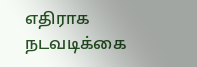எதிராக நடவடிக்கை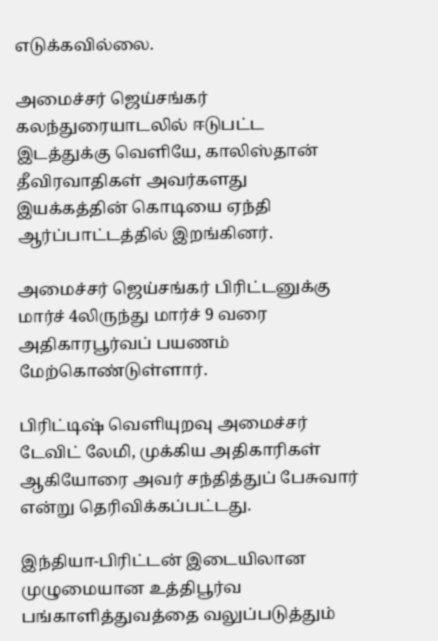எடுக்கவில்லை.

அமைச்சர் ஜெய்சங்கர் கலந்துரையாடலில் ஈடுபட்ட இடத்துக்கு வெளியே, காலிஸ்தான் தீவிரவாதிகள் அவர்களது இயக்கத்தின் கொடியை ஏந்தி ஆர்ப்பாட்டத்தில் இறங்கினர்.

அமைச்சர் ஜெய்சங்கர் பிரிட்டனுக்கு மார்ச் 4லிருந்து மார்ச் 9 வரை அதிகாரபூர்வப் பயணம் மேற்கொண்டுள்ளார்.

பிரிட்டிஷ் வெளியுறவு அமைச்சர் டேவிட் லேமி, முக்கிய அதிகாரிகள் ஆகியோரை அவர் சந்தித்துப் பேசுவார் என்று தெரிவிக்கப்பட்டது.

இந்தியா-பிரிட்டன் இடையிலான முழுமையான உத்திபூர்வ பங்காளித்துவத்தை வலுப்படுத்தும்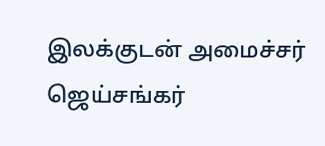இலக்குடன் அமைச்சர் ஜெய்சங்கர்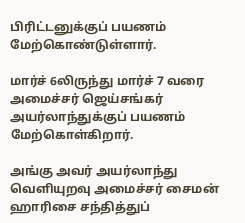பிரிட்டனுக்குப் பயணம் மேற்கொண்டுள்ளார்.

மார்ச் 6லிருந்து மார்ச் 7 வரை அமைச்சர் ஜெய்சங்கர் அயர்லாந்துக்குப் பயணம் மேற்கொள்கிறார்.

அங்கு அவர் அயர்லாந்து வெளியுறவு அமைச்சர் சைமன் ஹாரிசை சந்தித்துப்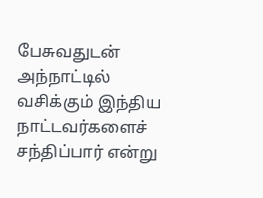பேசுவதுடன் அந்நாட்டில் வசிக்கும் இந்திய நாட்டவர்களைச் சந்திப்பார் என்று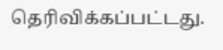தெரிவிக்கப்பட்டது.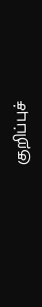குறிப்புச்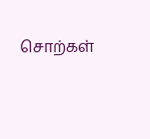சொற்கள்